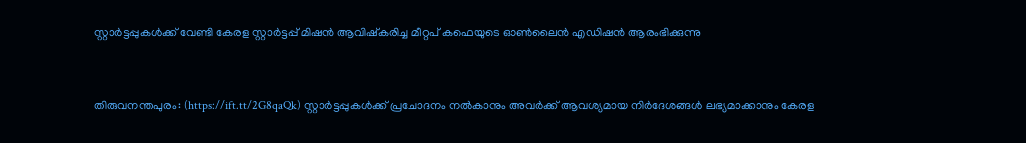സ്റ്റാര്‍ട്ടപ്പുകള്‍ക്ക് വേണ്ടി കേരള സ്റ്റാര്‍ട്ടപ്പ് മിഷന്‍ ആവിഷ്‌കരിച്ച മീറ്റപ് കഫെയുടെ ഓണ്‍ലൈന്‍ എഡിഷന്‍ ആരംഭിക്കുന്നു


തിരുവനന്തപുരം: (https://ift.tt/2G8qaQk) സ്റ്റാര്‍ട്ടപ്പുകള്‍ക്ക് പ്രചോദനം നല്‍കാനും അവര്‍ക്ക് ആവശ്യമായ നിര്‍ദേശങ്ങള്‍ ലഭ്യമാക്കാനും കേരള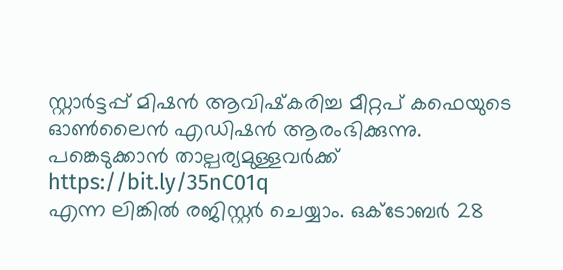സ്റ്റാര്‍ട്ടപ്പ് മിഷന്‍ ആവിഷ്‌കരിച്ച മീറ്റപ് കഫെയുടെ ഓണ്‍ലൈന്‍ എഡിഷന്‍ ആരംഭിക്കുന്നു. പങ്കെടുക്കാന്‍ താല്പര്യമുള്ളവര്‍ക്ക്  https://bit.ly/35nC01q
എന്ന ലിങ്കില്‍ രജിസ്റ്റര്‍ ചെയ്യാം. ഒക്ടോബര്‍ 28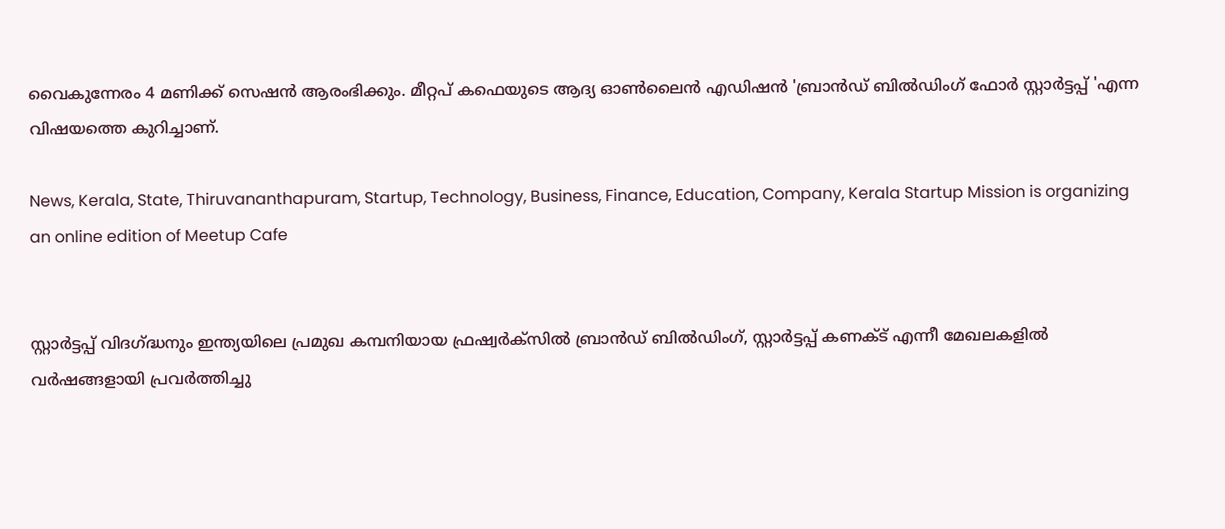വൈകുന്നേരം 4 മണിക്ക് സെഷന്‍ ആരംഭിക്കും. മീറ്റപ് കഫെയുടെ ആദ്യ ഓണ്‍ലൈന്‍ എഡിഷന്‍ 'ബ്രാന്‍ഡ് ബില്‍ഡിംഗ് ഫോര്‍ സ്റ്റാര്‍ട്ടപ്പ് 'എന്ന വിഷയത്തെ കുറിച്ചാണ്.

News, Kerala, State, Thiruvananthapuram, Startup, Technology, Business, Finance, Education, Company, Kerala Startup Mission is organizing an online edition of Meetup Cafe


സ്റ്റാര്‍ട്ടപ്പ് വിദഗ്ദ്ധനും ഇന്ത്യയിലെ പ്രമുഖ കമ്പനിയായ ഫ്രഷ്വര്‍ക്‌സില്‍ ബ്രാന്‍ഡ് ബില്‍ഡിംഗ്, സ്റ്റാര്‍ട്ടപ്പ് കണക്ട് എന്നീ മേഖലകളില്‍ വര്‍ഷങ്ങളായി പ്രവര്‍ത്തിച്ചു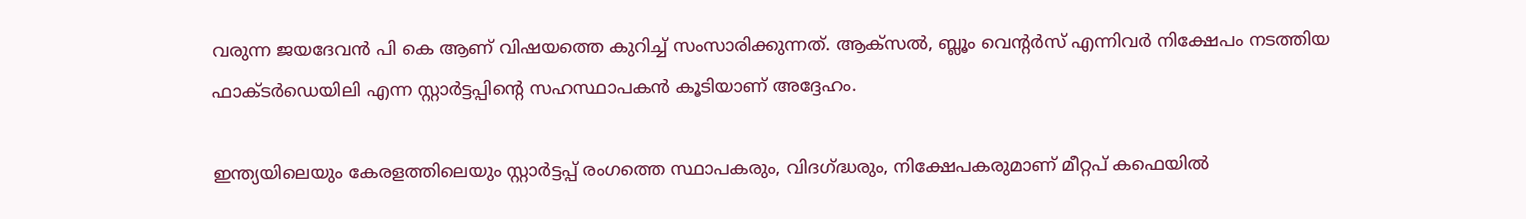വരുന്ന ജയദേവന്‍ പി കെ ആണ് വിഷയത്തെ കുറിച്ച് സംസാരിക്കുന്നത്. ആക്‌സല്‍, ബ്ലൂം വെന്റര്‍സ് എന്നിവര്‍ നിക്ഷേപം നടത്തിയ ഫാക്ടര്‍ഡെയിലി എന്ന സ്റ്റാര്‍ട്ടപ്പിന്റെ സഹസ്ഥാപകന്‍ കൂടിയാണ് അദ്ദേഹം.

ഇന്ത്യയിലെയും കേരളത്തിലെയും സ്റ്റാര്‍ട്ടപ്പ് രംഗത്തെ സ്ഥാപകരും, വിദഗ്ദ്ധരും, നിക്ഷേപകരുമാണ് മീറ്റപ് കഫെയില്‍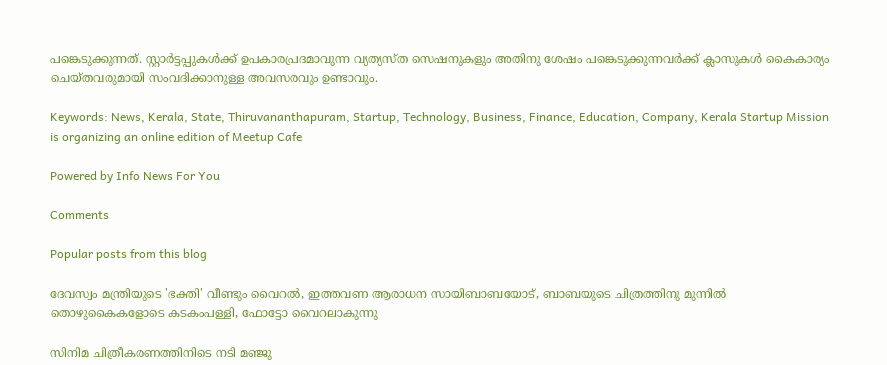പങ്കെടുക്കുന്നത്. സ്റ്റാര്‍ട്ടപ്പുകള്‍ക്ക് ഉപകാരപ്രദമാവുന്ന വ്യത്യസ്ത സെഷനുകളും അതിനു ശേഷം പങ്കെടുക്കുന്നവര്‍ക്ക് ക്ലാസുകള്‍ കൈകാര്യം ചെയ്തവരുമായി സംവദിക്കാനുള്ള അവസരവും ഉണ്ടാവും.

Keywords: News, Kerala, State, Thiruvananthapuram, Startup, Technology, Business, Finance, Education, Company, Kerala Startup Mission is organizing an online edition of Meetup Cafe

Powered by Info News For You

Comments

Popular posts from this blog

ദേവസ്വം മന്ത്രിയുടെ 'ഭക്തി' വീണ്ടും വൈറല്‍, ഇത്തവണ ആരാധന സായിബാബയോട്, ബാബയുടെ ചിത്രത്തിനു മുന്നില്‍ തൊഴുകൈകളോടെ കടകംപള്ളി, ഫോട്ടോ വൈറലാകുന്നു

സിനിമ ചിത്രീകരണത്തിനിടെ നടി മഞ്ജു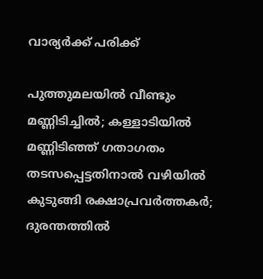വാര്യര്‍ക്ക് പരിക്ക്

പുത്തുമലയില്‍ വീണ്ടും മണ്ണിടിച്ചില്‍; കള്ളാടിയില്‍ മണ്ണിടിഞ്ഞ് ഗതാഗതം തടസപ്പെട്ടതിനാല്‍ വഴിയില്‍ കുടുങ്ങി രക്ഷാപ്രവര്‍ത്തകര്‍; ദുരന്തത്തില്‍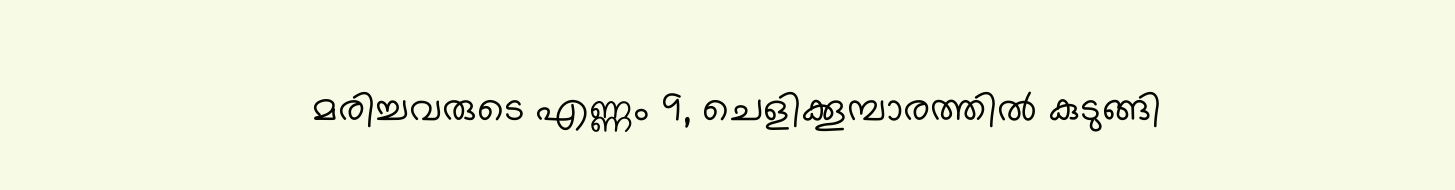മരിച്ചവരുടെ എണ്ണം 9, ചെളിക്കൂമ്പാരത്തില്‍ കുടുങ്ങി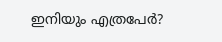ഇനിയും എത്രപേര്‍?